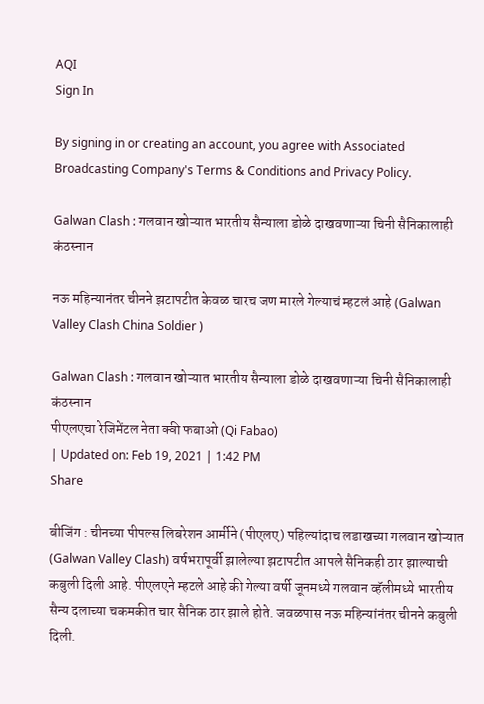AQI
Sign In

By signing in or creating an account, you agree with Associated Broadcasting Company's Terms & Conditions and Privacy Policy.

Galwan Clash : गलवान खोऱ्यात भारतीय सैन्याला डोळे दाखवणाऱ्या चिनी सैनिकालाही कंठस्नान

नऊ महिन्यानंतर चीनने झटापटीत केवळ चारच जण मारले गेल्याचं म्हटलं आहे (Galwan Valley Clash China Soldier )

Galwan Clash : गलवान खोऱ्यात भारतीय सैन्याला डोळे दाखवणाऱ्या चिनी सैनिकालाही कंठस्नान
पीएलएचा रेजिमेंटल नेता क्वी फबाओ (Qi Fabao)
| Updated on: Feb 19, 2021 | 1:42 PM
Share

बीजिंग : चीनच्या पीपल्स लिबरेशन आर्मीने (पीएलए) पहिल्यांदाच लडाखच्या गलवान खोऱ्यात (Galwan Valley Clash) वर्षभरापूर्वी झालेल्या झटापटीत आपले सैनिकही ठार झाल्याची कबुली दिली आहे. पीएलएने म्हटले आहे की गेल्या वर्षी जूनमध्ये गलवान व्हॅलीमध्ये भारतीय सैन्य दलाच्या चकमकीत चार सैनिक ठार झाले होते. जवळपास नऊ महिन्यांनंतर चीनने कबुली दिली.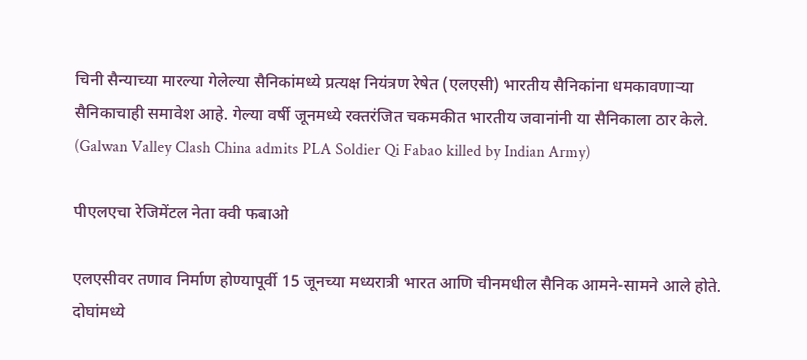चिनी सैन्याच्या मारल्या गेलेल्या सैनिकांमध्ये प्रत्यक्ष नियंत्रण रेषेत (एलएसी) भारतीय सैनिकांना धमकावणाऱ्या सैनिकाचाही समावेश आहे. गेल्या वर्षी जूनमध्ये रक्तरंजित चकमकीत भारतीय जवानांनी या सैनिकाला ठार केले. (Galwan Valley Clash China admits PLA Soldier Qi Fabao killed by Indian Army)

पीएलएचा रेजिमेंटल नेता क्वी फबाओ

एलएसीवर तणाव निर्माण होण्यापूर्वी 15 जूनच्या मध्यरात्री भारत आणि चीनमधील सैनिक आमने-सामने आले होते. दोघांमध्ये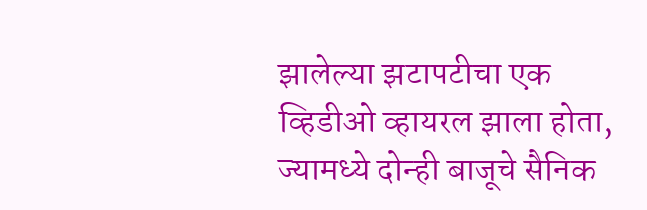झालेल्या झटापटीचा एक व्हिडीओ व्हायरल झाला होता, ज्यामध्ये दोन्ही बाजूचे सैनिक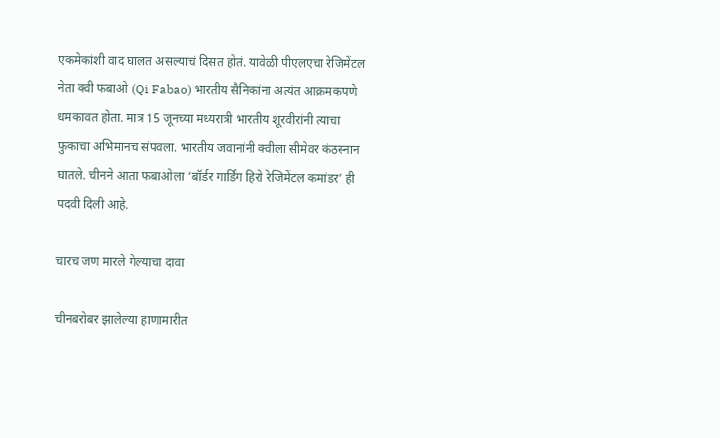एकमेकांशी वाद घालत असल्याचं दिसत होतं. यावेळी पीएलएचा रेजिमेंटल नेता क्वी फबाओ (Qi Fabao) भारतीय सैनिकांना अत्यंत आक्रमकपणे धमकावत होता. मात्र 15 जूनच्या मध्यरात्री भारतीय शूरवीरांनी त्याचा फुकाचा अभिमानच संपवला. भारतीय जवानांनी क्वीला सीमेवर कंठस्नान घातले. चीनने आता फबाओला ‘बॉर्डर गार्डिंग हिरो रेजिमेंटल कमांडर’ ही पदवी दिली आहे.

चारच जण मारले गेल्याचा दावा

चीनबरोबर झालेल्या हाणामारीत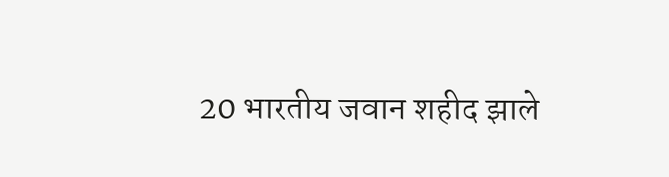20 भारतीय जवान शहीद झाले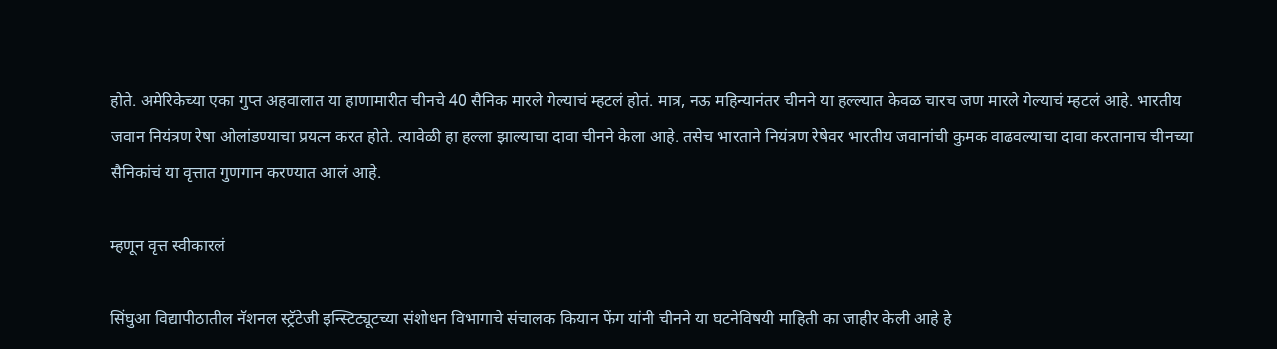होते. अमेरिकेच्या एका गुप्त अहवालात या हाणामारीत चीनचे 40 सैनिक मारले गेल्याचं म्हटलं होतं. मात्र, नऊ महिन्यानंतर चीनने या हल्ल्यात केवळ चारच जण मारले गेल्याचं म्हटलं आहे. भारतीय जवान नियंत्रण रेषा ओलांडण्याचा प्रयत्न करत होते. त्यावेळी हा हल्ला झाल्याचा दावा चीनने केला आहे. तसेच भारताने नियंत्रण रेषेवर भारतीय जवानांची कुमक वाढवल्याचा दावा करतानाच चीनच्या सैनिकांचं या वृत्तात गुणगान करण्यात आलं आहे.

म्हणून वृत्त स्वीकारलं

सिंघुआ विद्यापीठातील नॅशनल स्ट्रॅटेजी इन्स्टिट्यूटच्या संशोधन विभागाचे संचालक कियान फेंग यांनी चीनने या घटनेविषयी माहिती का जाहीर केली आहे हे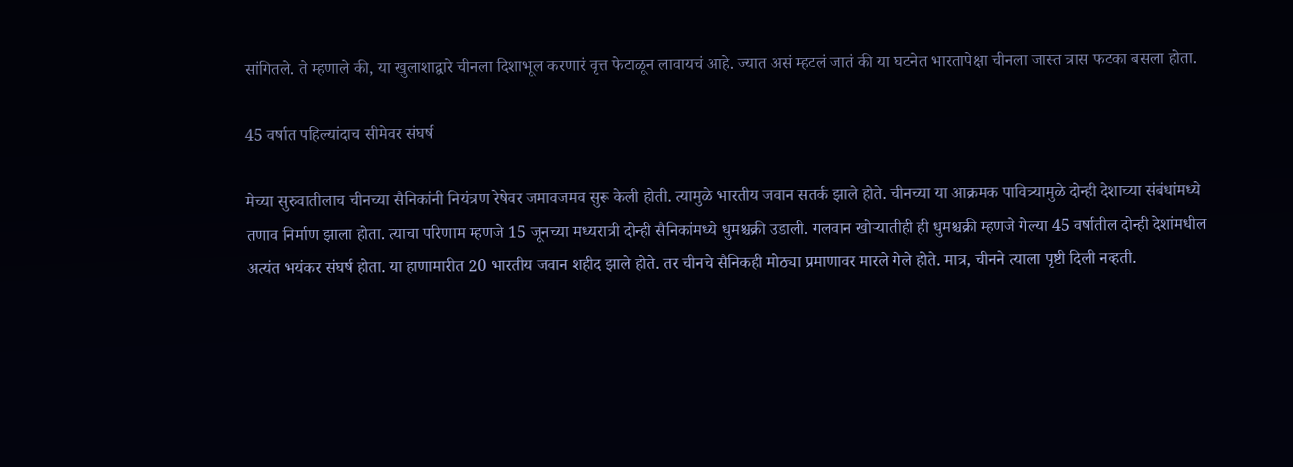सांगितले. ते म्हणाले की, या खुलाशाद्वारे चीनला दिशाभूल करणारं वृत्त फेटाळून लावायचं आहे. ज्यात असं म्हटलं जातं की या घटनेत भारतापेक्षा चीनला जास्त त्रास फटका बसला होता.

45 वर्षात पहिल्यांदाच सीमेवर संघर्ष

मेच्या सुरुवातीलाच चीनच्या सैनिकांनी नियंत्रण रेषेवर जमावजमव सुरू केली होती. त्यामुळे भारतीय जवान सतर्क झाले होते. चीनच्या या आक्रमक पावित्र्यामुळे दोन्ही देशाच्या संबंधांमध्ये तणाव निर्माण झाला होता. त्याचा परिणाम म्हणजे 15 जूनच्या मध्यरात्री दोन्ही सैनिकांमध्ये धुमश्चक्री उडाली. गलवान खोऱ्यातीही ही धुमश्चक्री म्हणजे गेल्या 45 वर्षातील दोन्ही देशांमधील अत्यंत भयंकर संघर्ष होता. या हाणामारीत 20 भारतीय जवान शहीद झाले होते. तर चीनचे सैनिकही मोठ्या प्रमाणावर मारले गेले होते. मात्र, चीनने त्याला पृष्टी दिली नव्हती.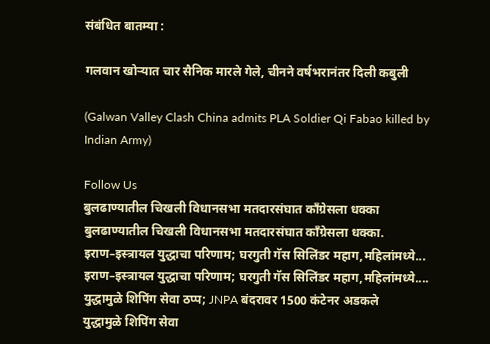संबंधित बातम्या :

गलवान खोऱ्यात चार सैनिक मारले गेले, चीनने वर्षभरानंतर दिली कबुली

(Galwan Valley Clash China admits PLA Soldier Qi Fabao killed by Indian Army)

Follow Us
बुलढाण्यातील चिखली विधानसभा मतदारसंघात काँग्रेसला धक्का
बुलढाण्यातील चिखली विधानसभा मतदारसंघात काँग्रेसला धक्का.
इराण–इस्त्रायल युद्धाचा परिणाम; घरगुती गॅस सिलिंडर महाग,महिलांमध्ये...
इराण–इस्त्रायल युद्धाचा परिणाम; घरगुती गॅस सिलिंडर महाग,महिलांमध्ये....
युद्धामुळे शिपिंग सेवा ठप्प; JNPA बंदरावर 1500 कंटेनर अडकले
युद्धामुळे शिपिंग सेवा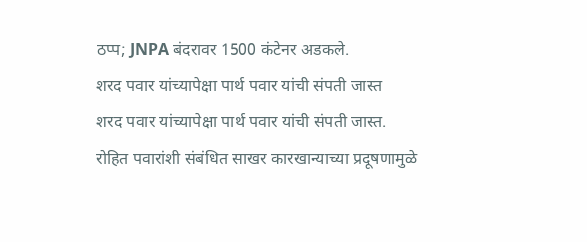ठप्प; JNPA बंदरावर 1500 कंटेनर अडकले.
शरद पवार यांच्यापेक्षा पार्थ पवार यांची संपती जास्त
शरद पवार यांच्यापेक्षा पार्थ पवार यांची संपती जास्त.
रोहित पवारांशी संबंधित साखर कारखान्याच्या प्रदूषणामुळे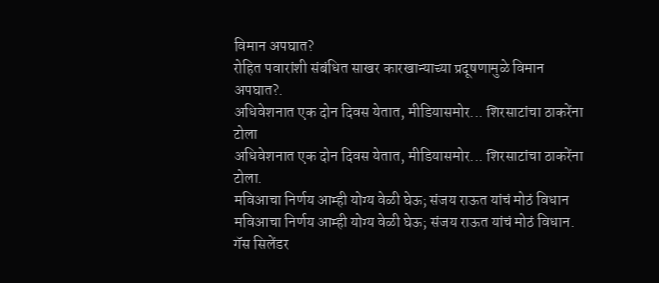विमान अपघात?
रोहित पवारांशी संबंधित साखर कारखान्याच्या प्रदूषणामुळे विमान अपघात?.
अधिवेशनात एक दोन दिवस येतात, मीडियासमोर... शिरसाटांचा ठाकरेंना टोला
अधिवेशनात एक दोन दिवस येतात, मीडियासमोर... शिरसाटांचा ठाकरेंना टोला.
मविआचा निर्णय आम्ही योग्य वेळी घेऊ; संजय राऊत यांचं मोठं विधान
मविआचा निर्णय आम्ही योग्य वेळी घेऊ; संजय राऊत यांचं मोठं विधान.
गॅस सिलेंडर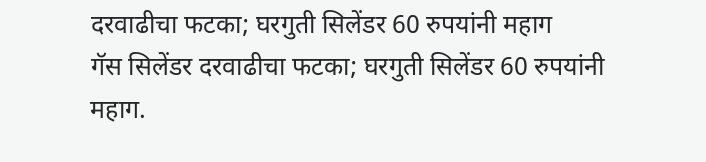दरवाढीचा फटका; घरगुती सिलेंडर 60 रुपयांनी महाग
गॅस सिलेंडर दरवाढीचा फटका; घरगुती सिलेंडर 60 रुपयांनी महाग.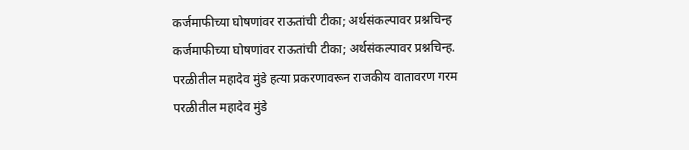कर्जमाफीच्या घोषणांवर राऊतांची टीका; अर्थसंकल्पावर प्रश्नचिन्ह
कर्जमाफीच्या घोषणांवर राऊतांची टीका; अर्थसंकल्पावर प्रश्नचिन्ह.
परळीतील महादेव मुंडे हत्या प्रकरणावरून राजकीय वातावरण गरम
परळीतील महादेव मुंडे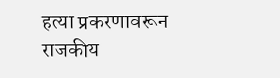हत्या प्रकरणावरून राजकीय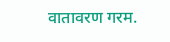वातावरण गरम.